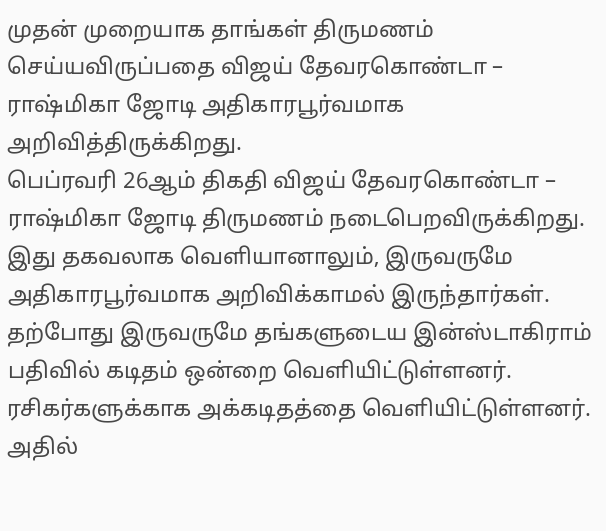முதன் முறையாக தாங்கள் திருமணம் செய்யவிருப்பதை விஜய் தேவரகொண்டா – ராஷ்மிகா ஜோடி அதிகாரபூர்வமாக அறிவித்திருக்கிறது.
பெப்ரவரி 26ஆம் திகதி விஜய் தேவரகொண்டா – ராஷ்மிகா ஜோடி திருமணம் நடைபெறவிருக்கிறது. இது தகவலாக வெளியானாலும், இருவருமே அதிகாரபூர்வமாக அறிவிக்காமல் இருந்தார்கள். தற்போது இருவருமே தங்களுடைய இன்ஸ்டாகிராம் பதிவில் கடிதம் ஒன்றை வெளியிட்டுள்ளனர்.
ரசிகர்களுக்காக அக்கடிதத்தை வெளியிட்டுள்ளனர். அதில்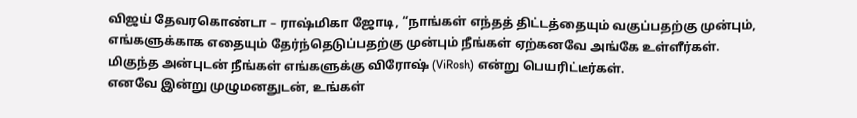விஜய் தேவரகொண்டா – ராஷ்மிகா ஜோடி, “நாங்கள் எந்தத் திட்டத்தையும் வகுப்பதற்கு முன்பும், எங்களுக்காக எதையும் தேர்ந்தெடுப்பதற்கு முன்பும் நீங்கள் ஏற்கனவே அங்கே உள்ளீர்கள். மிகுந்த அன்புடன் நீங்கள் எங்களுக்கு விரோஷ் (ViRosh) என்று பெயரிட்டீர்கள்.
எனவே இன்று முழுமனதுடன், உங்கள்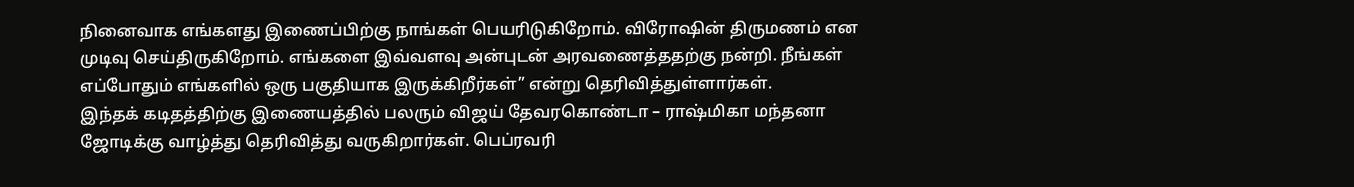நினைவாக எங்களது இணைப்பிற்கு நாங்கள் பெயரிடுகிறோம். விரோஷின் திருமணம் என முடிவு செய்திருகிறோம். எங்களை இவ்வளவு அன்புடன் அரவணைத்ததற்கு நன்றி. நீங்கள் எப்போதும் எங்களில் ஒரு பகுதியாக இருக்கிறீர்கள்” என்று தெரிவித்துள்ளார்கள்.
இந்தக் கடிதத்திற்கு இணையத்தில் பலரும் விஜய் தேவரகொண்டா – ராஷ்மிகா மந்தனா ஜோடிக்கு வாழ்த்து தெரிவித்து வருகிறார்கள். பெப்ரவரி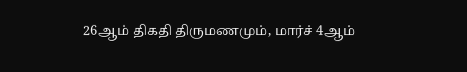26ஆம் திகதி திருமணமும், மார்ச் 4ஆம்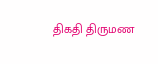திகதி திருமண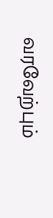வரவேற்பும்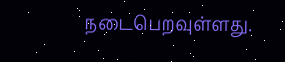நடைபெறவுள்ளது.